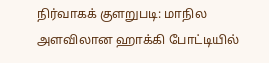நிர்வாகக் குளறுபடி: மாநில அளவிலான ஹாக்கி போட்டியில்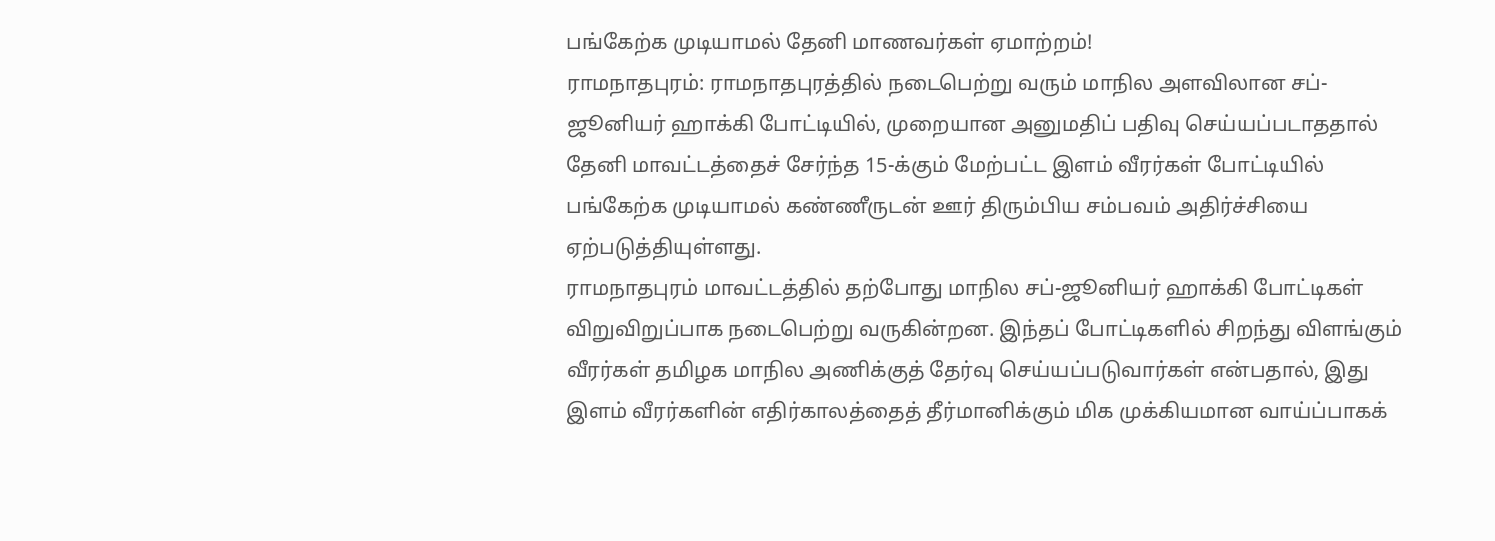பங்கேற்க முடியாமல் தேனி மாணவர்கள் ஏமாற்றம்!
ராமநாதபுரம்: ராமநாதபுரத்தில் நடைபெற்று வரும் மாநில அளவிலான சப்-ஜூனியர் ஹாக்கி போட்டியில், முறையான அனுமதிப் பதிவு செய்யப்படாததால் தேனி மாவட்டத்தைச் சேர்ந்த 15-க்கும் மேற்பட்ட இளம் வீரர்கள் போட்டியில் பங்கேற்க முடியாமல் கண்ணீருடன் ஊர் திரும்பிய சம்பவம் அதிர்ச்சியை ஏற்படுத்தியுள்ளது.
ராமநாதபுரம் மாவட்டத்தில் தற்போது மாநில சப்-ஜூனியர் ஹாக்கி போட்டிகள் விறுவிறுப்பாக நடைபெற்று வருகின்றன. இந்தப் போட்டிகளில் சிறந்து விளங்கும் வீரர்கள் தமிழக மாநில அணிக்குத் தேர்வு செய்யப்படுவார்கள் என்பதால், இது இளம் வீரர்களின் எதிர்காலத்தைத் தீர்மானிக்கும் மிக முக்கியமான வாய்ப்பாகக்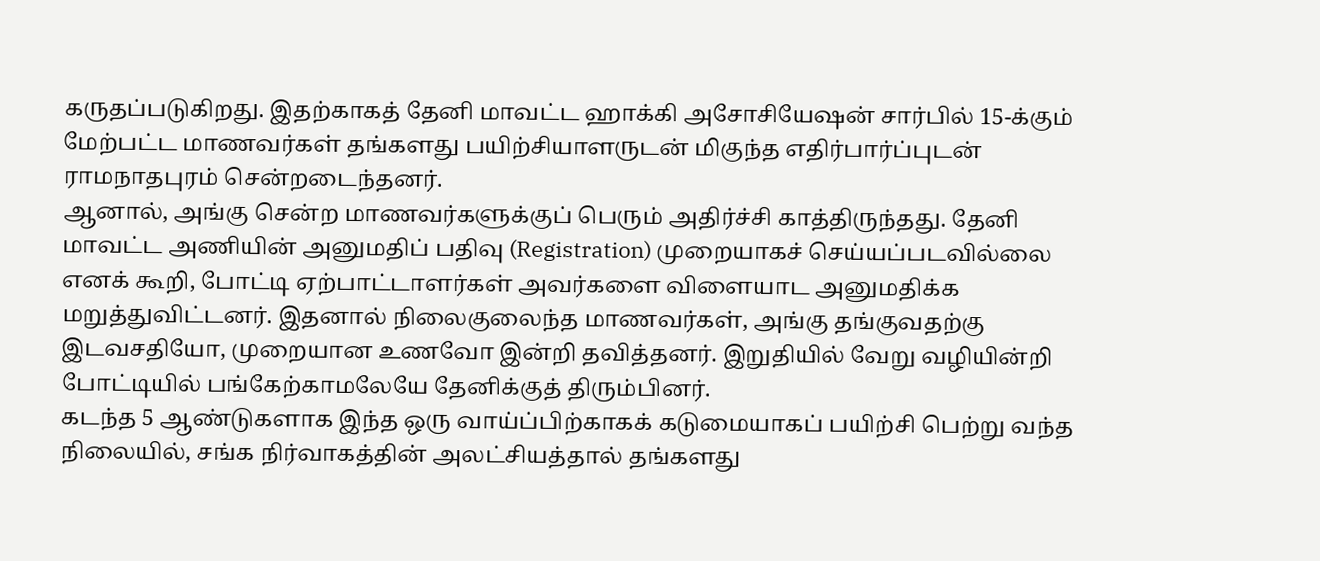கருதப்படுகிறது. இதற்காகத் தேனி மாவட்ட ஹாக்கி அசோசியேஷன் சார்பில் 15-க்கும் மேற்பட்ட மாணவர்கள் தங்களது பயிற்சியாளருடன் மிகுந்த எதிர்பார்ப்புடன் ராமநாதபுரம் சென்றடைந்தனர்.
ஆனால், அங்கு சென்ற மாணவர்களுக்குப் பெரும் அதிர்ச்சி காத்திருந்தது. தேனி மாவட்ட அணியின் அனுமதிப் பதிவு (Registration) முறையாகச் செய்யப்படவில்லை எனக் கூறி, போட்டி ஏற்பாட்டாளர்கள் அவர்களை விளையாட அனுமதிக்க மறுத்துவிட்டனர். இதனால் நிலைகுலைந்த மாணவர்கள், அங்கு தங்குவதற்கு இடவசதியோ, முறையான உணவோ இன்றி தவித்தனர். இறுதியில் வேறு வழியின்றி போட்டியில் பங்கேற்காமலேயே தேனிக்குத் திரும்பினர்.
கடந்த 5 ஆண்டுகளாக இந்த ஒரு வாய்ப்பிற்காகக் கடுமையாகப் பயிற்சி பெற்று வந்த நிலையில், சங்க நிர்வாகத்தின் அலட்சியத்தால் தங்களது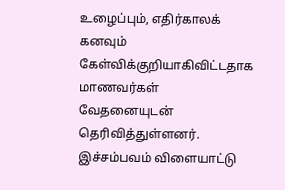உழைப்பும், எதிர்காலக் கனவும் கேள்விக்குறியாகிவிட்டதாக மாணவர்கள் வேதனையுடன் தெரிவித்துள்ளனர். இச்சம்பவம் விளையாட்டு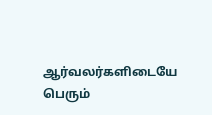ஆர்வலர்களிடையே பெரும்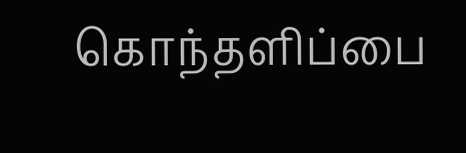கொந்தளிப்பை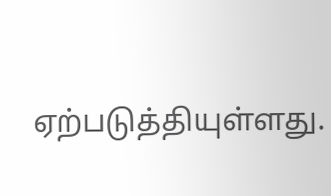ஏற்படுத்தியுள்ளது.